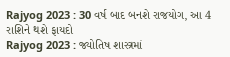Rajyog 2023 : 30 વર્ષ બાદ બનશે રાજયોગ, આ 4 રાશિને થશે ફાયદો
Rajyog 2023 : જ્યોતિષ શાસ્ત્રમાં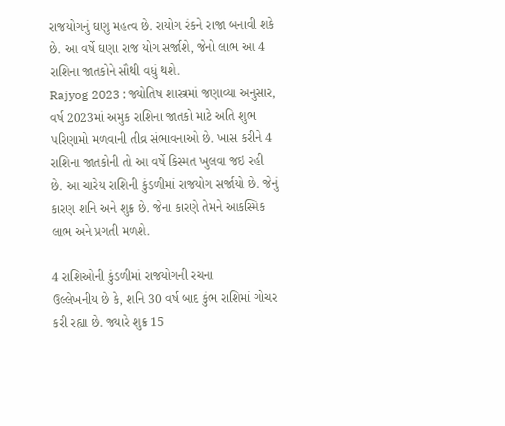રાજયોગનું ઘણુ મહત્વ છે. રાયોગ રંકને રાજા બનાવી શકે છે. આ વર્ષે ઘણા રાજ યોગ સર્જાશે, જેનો લાભ આ 4 રાશિના જાતકોને સૌથી વધું થશે.
Rajyog 2023 : જ્યોતિષ શાસ્ત્રમાં જણાવ્યા અનુસાર, વર્ષ 2023માં અમુક રાશિના જાતકો માટે અતિ શુભ પરિણામો મળવાની તીવ્ર સંભાવનાઓ છે. ખાસ કરીને 4 રાશિના જાતકોની તો આ વર્ષે કિસ્મત ખુલવા જઇ રહી છે. આ ચારેય રાશિની કુંડળીમાં રાજયોગ સર્જાયો છે. જેનું કારણ શનિ અને શુક્ર છે. જેના કારણે તેમને આકસ્મિક લાભ અને પ્રગતી મળશે.

4 રાશિઓની કુંડળીમાં રાજયોગની રચના
ઉલ્લેખનીય છે કે, શનિ 30 વર્ષ બાદ કુંભ રાશિમાં ગોચર કરી રહ્યા છે. જ્યારે શુક્ર 15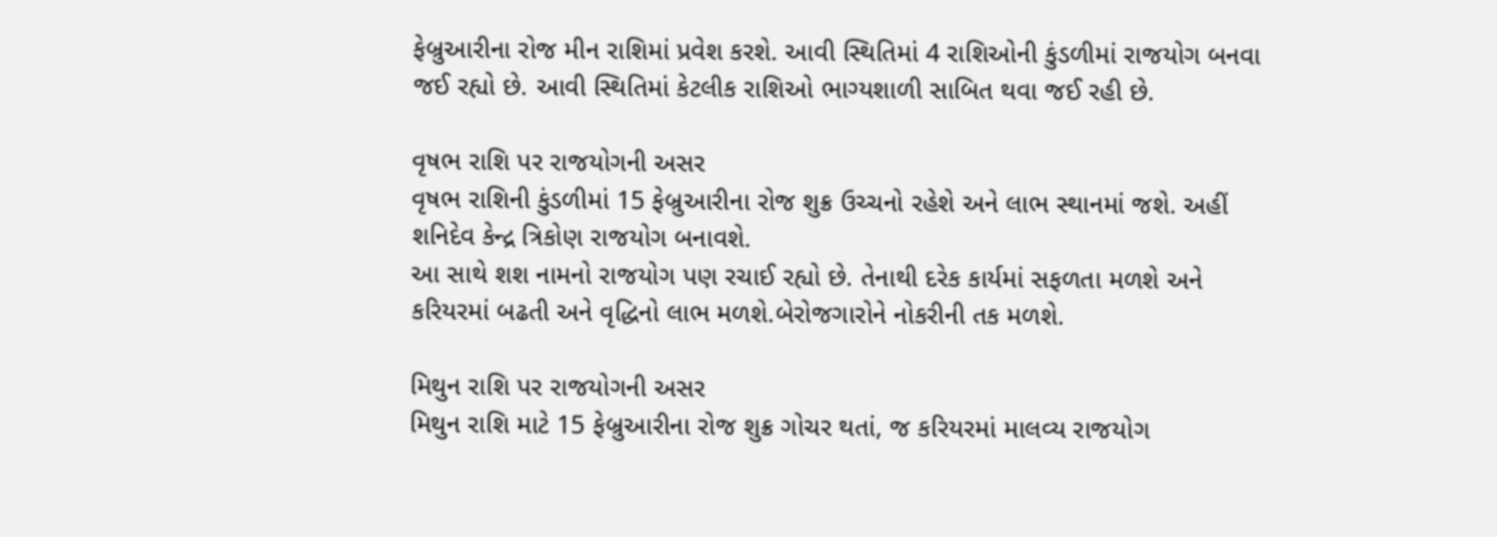ફેબ્રુઆરીના રોજ મીન રાશિમાં પ્રવેશ કરશે. આવી સ્થિતિમાં 4 રાશિઓની કુંડળીમાં રાજયોગ બનવા જઈ રહ્યો છે. આવી સ્થિતિમાં કેટલીક રાશિઓ ભાગ્યશાળી સાબિત થવા જઈ રહી છે.

વૃષભ રાશિ પર રાજયોગની અસર
વૃષભ રાશિની કુંડળીમાં 15 ફેબ્રુઆરીના રોજ શુક્ર ઉચ્ચનો રહેશે અને લાભ સ્થાનમાં જશે. અહીં શનિદેવ કેન્દ્ર ત્રિકોણ રાજયોગ બનાવશે.
આ સાથે શશ નામનો રાજયોગ પણ રચાઈ રહ્યો છે. તેનાથી દરેક કાર્યમાં સફળતા મળશે અને કરિયરમાં બઢતી અને વૃદ્ધિનો લાભ મળશે.બેરોજગારોને નોકરીની તક મળશે.

મિથુન રાશિ પર રાજયોગની અસર
મિથુન રાશિ માટે 15 ફેબ્રુઆરીના રોજ શુક્ર ગોચર થતાં, જ કરિયરમાં માલવ્ય રાજયોગ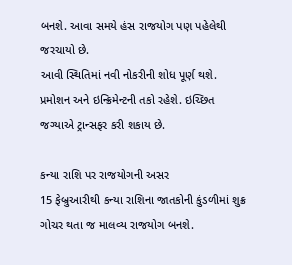બનશે. આવા સમયે હંસ રાજયોગ પણ પહેલેથી જરચાયો છે.
આવી સ્થિતિમાં નવી નોકરીની શોધ પૂર્ણ થશે. પ્રમોશન અને ઇન્ક્રિમેન્ટની તકો રહેશે. ઇચ્છિત જગ્યાએ ટ્રાન્સફર કરી શકાય છે.

કન્યા રાશિ પર રાજયોગની અસર
15 ફેબ્રુઆરીથી કન્યા રાશિના જાતકોની કુંડળીમાં શુક્ર ગોચર થતા જ માલવ્ય રાજયોગ બનશે.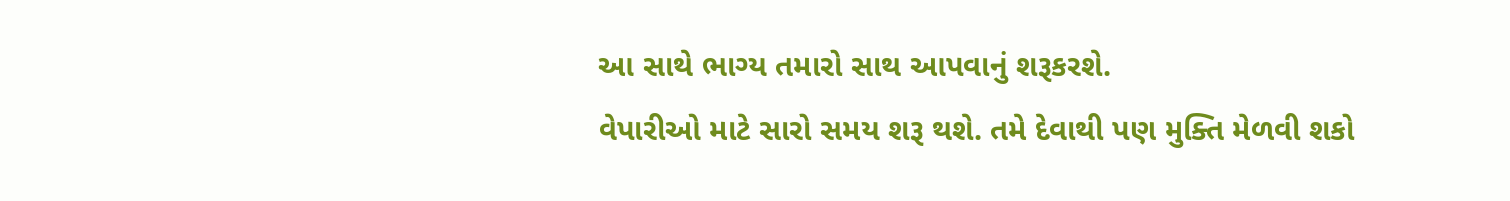આ સાથે ભાગ્ય તમારો સાથ આપવાનું શરૂકરશે.
વેપારીઓ માટે સારો સમય શરૂ થશે. તમે દેવાથી પણ મુક્તિ મેળવી શકો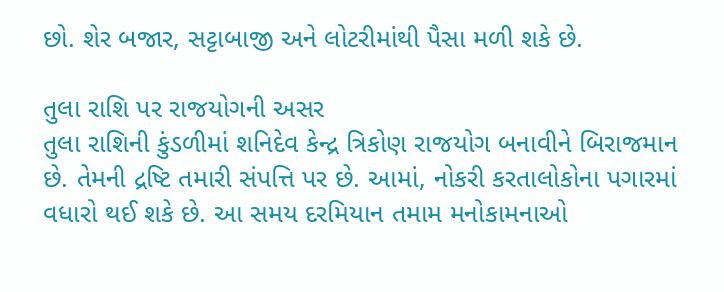છો. શેર બજાર, સટ્ટાબાજી અને લોટરીમાંથી પૈસા મળી શકે છે.

તુલા રાશિ પર રાજયોગની અસર
તુલા રાશિની કુંડળીમાં શનિદેવ કેન્દ્ર ત્રિકોણ રાજયોગ બનાવીને બિરાજમાન છે. તેમની દ્રષ્ટિ તમારી સંપત્તિ પર છે. આમાં, નોકરી કરતાલોકોના પગારમાં વધારો થઈ શકે છે. આ સમય દરમિયાન તમામ મનોકામનાઓ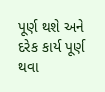પૂર્ણ થશે અને દરેક કાર્ય પૂર્ણ થવા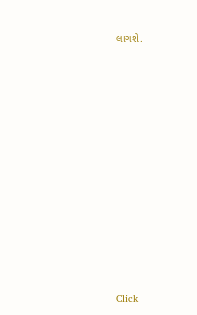લાગશે.












Click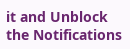it and Unblock the Notifications